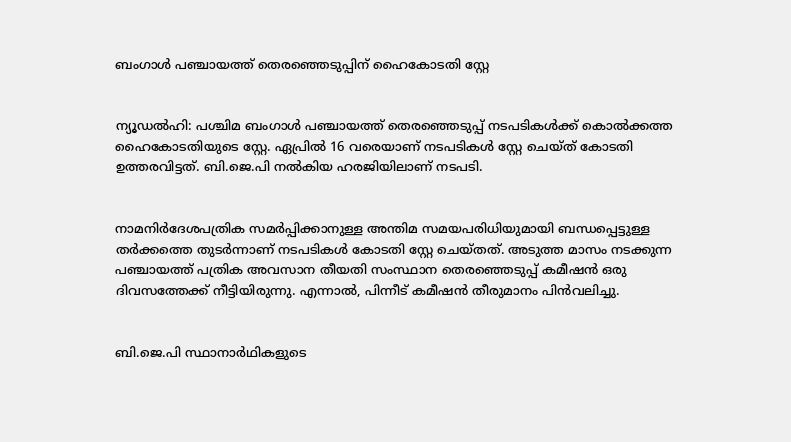ബംഗാള്‍ പഞ്ചായത്ത് തെരഞ്ഞെടുപ്പിന് ഹൈകോടതി സ്റ്റേ


ന്യൂഡല്‍ഹി: പശ്ചിമ ബംഗാള്‍ പഞ്ചായത്ത് തെരഞ്ഞെടുപ്പ് നടപടികള്‍ക്ക് കൊല്‍ക്കത്ത ഹൈകോടതിയുടെ സ്റ്റേ. ഏപ്രില്‍ 16 വരെയാണ് നടപടികള്‍ സ്റ്റേ ചെയ്ത് കോടതി ഉത്തരവിട്ടത്. ബി.ജെ.പി നല്‍കിയ ഹരജിയിലാണ് നടപടി.


നാമനിര്‍ദേശപത്രിക സമര്‍പ്പിക്കാനുള്ള അന്തിമ സമയപരിധിയുമായി ബന്ധപ്പെട്ടുള്ള തര്‍ക്കത്തെ തുടര്‍ന്നാണ് നടപടികള്‍ കോടതി സ്റ്റേ ചെയ്തത്. അടുത്ത മാസം നടക്കുന്ന പഞ്ചായത്ത് പത്രിക അവസാന തീയതി സംസ്ഥാന തെരഞ്ഞെടുപ്പ് കമീഷന്‍ ഒരു ദിവസത്തേക്ക് നീട്ടിയിരുന്നു. എന്നാല്‍, പിന്നീട് കമീഷന്‍ തീരുമാനം പിന്‍വലിച്ചു.


ബി.ജെ.പി സ്ഥാനാര്‍ഥികളുടെ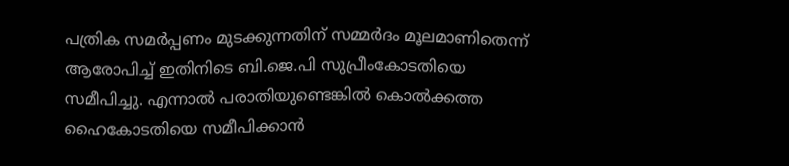പത്രിക സമര്‍പ്പണം മുടക്കുന്നതിന് സമ്മര്‍ദം മൂലമാണിതെന്ന് ആരോപിച്ച്‌ ഇതിനിടെ ബി.ജെ.പി സുപ്രീംകോടതിയെ സമീപിച്ചു. എന്നാല്‍ പരാതിയുണ്ടെങ്കില്‍ കൊല്‍ക്കത്ത ഹൈകോടതിയെ സമീപിക്കാന്‍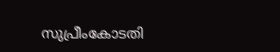സുപ്രീംകോടതി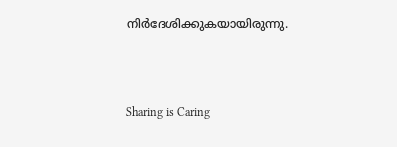നിര്‍ദേശിക്കുകയായിരുന്നു.



Sharing is Caring